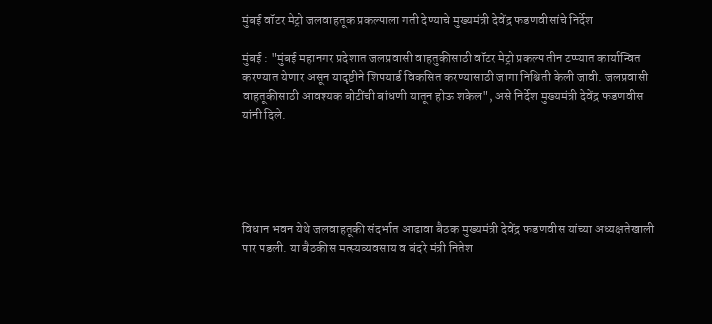मुंबई वॉटर मेट्रो जलवाहतूक प्रकल्पाला गती देण्याचे मुख्यमंत्री देवेंद्र फडणवीसांचे निर्देश

मुंबई : "मुंबई महानगर प्रदेशात जलप्रवासी वाहतुकीसाठी वॉटर मेट्रो प्रकल्प तीन टप्प्यात कार्यान्वित करण्यात येणार असून यादृष्टीने शिपयार्ड विकसित करण्यासाठी जागा निश्चिती केली जावी. जलप्रवासी वाहतूकीसाठी आवश्यक बोटींची बांधणी यातून होऊ शकेल", असे निर्देश मुख्यमंत्री देवेंद्र फडणवीस यांनी दिले.





विधान भवन येथे जलवाहतूकी संदर्भात आढावा बैठक मुख्यमंत्री देवेंद्र फडणवीस यांच्या अध्यक्षतेखाली पार पडली. या बैठकीस मत्स्यव्यवसाय व बंदरे मंत्री नितेश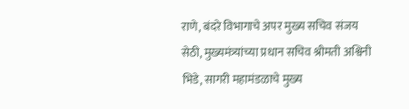राणे, बंदरे विभागाचे अपर मुख्य सचिव संजय सेठी, मुख्यमंत्र्यांच्या प्रधान सचिव श्रीमती अश्विनी भिडे, सागरी महामंडळाचे मुख्य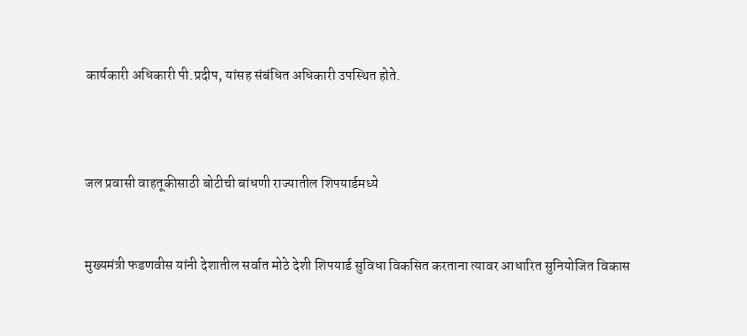कार्यकारी अधिकारी पी.प्रदीप, यांसह संबंधित अधिकारी उपस्थित होते.



जल प्रवासी वाहतूकीसाठी बोटीची बांधणी राज्यातील शिपयार्डमध्ये


मुख्यमंत्री फडणवीस यांनी देशातील सर्वात मोठे देशी शिपयार्ड सुविधा विकसित करताना त्यावर आधारित सुनियोजित विकास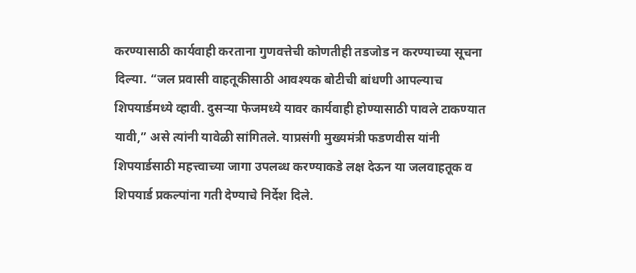करण्यासाठी कार्यवाही करताना गुणवत्तेची कोणतीही तडजोड न करण्याच्या सूचना दिल्या. “जल प्रवासी वाहतूकीसाठी आवश्यक बोटीची बांधणी आपल्याच शिपयार्डमध्ये व्हावी. दुसऱ्या फेजमध्ये यावर कार्यवाही होण्यासाठी पावले टाकण्यात यावी,” असे त्यांनी यावेळी सांगितले. याप्रसंगी मुख्यमंत्री फडणवीस यांनी शिपयार्डसाठी महत्त्वाच्या जागा उपलब्ध करण्याकडे लक्ष देऊन या जलवाहतूक व शिपयार्ड प्रकल्पांना गती देण्याचे निर्देश दिले.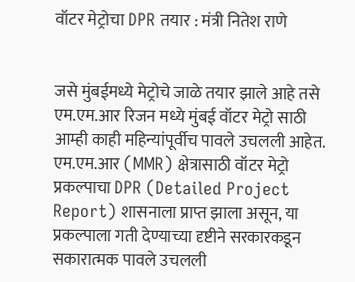वॉटर मेट्रोचा DPR तयार : मंत्री नितेश राणे


जसे मुंबईमध्ये मेट्रोचे जाळे तयार झाले आहे तसे एम.एम.आर रिजन मध्ये मुंबई वॉटर मेट्रो साठी आम्ही काही महिन्यांपूर्वीच पावले उचलली आहेत. एम.एम.आर (MMR) क्षेत्रासाठी वॉटर मेट्रो प्रकल्पाचा DPR (Detailed Project Report) शासनाला प्राप्त झाला असून, या प्रकल्पाला गती देण्याच्या दृष्टीने सरकारकडून सकारात्मक पावले उचलली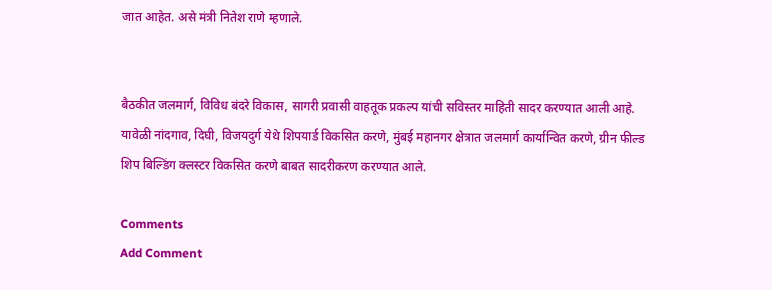जात आहेत. असे मंत्री नितेश राणे म्हणाले.


बैठकीत जलमार्ग, विविध बंदरे विकास, सागरी प्रवासी वाहतूक प्रकल्प यांची सविस्तर माहिती सादर करण्यात आली आहे. यावेळी नांदगाव, दिघी, विजयदुर्ग येथे शिपयार्ड विकसित करणे, मुंबई महानगर क्षेत्रात जलमार्ग कार्यान्वित करणे, ग्रीन फील्ड शिप बिल्डिंग क्लस्टर विकसित करणे बाबत सादरीकरण करण्यात आले.

Comments
Add Comment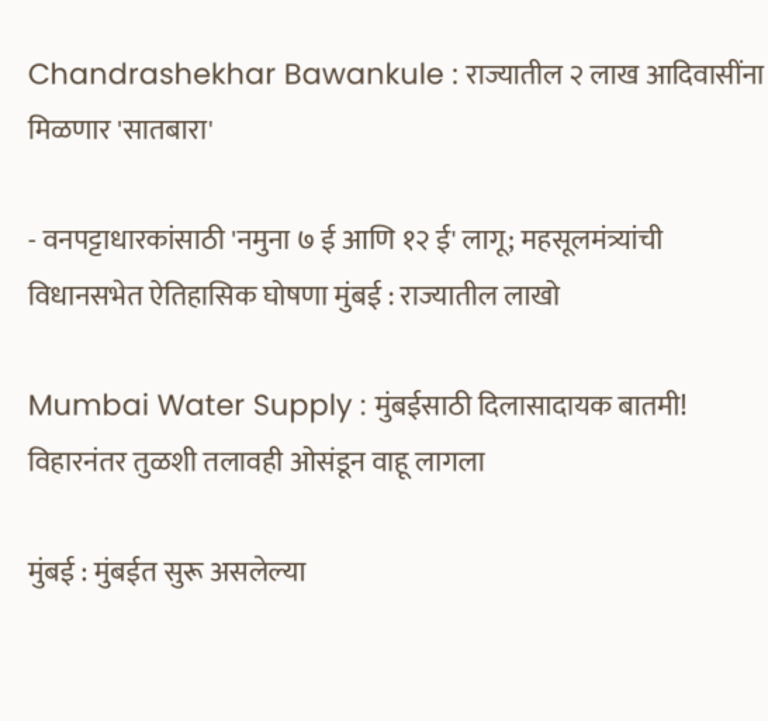Chandrashekhar Bawankule : राज्यातील २ लाख आदिवासींना मिळणार 'सातबारा'

- वनपट्टाधारकांसाठी 'नमुना ७ ई आणि १२ ई' लागू; महसूलमंत्र्यांची विधानसभेत ऐतिहासिक घोषणा मुंबई : राज्यातील लाखो

Mumbai Water Supply : मुंबईसाठी दिलासादायक बातमी! विहारनंतर तुळशी तलावही ओसंडून वाहू लागला

मुंबई : मुंबईत सुरू असलेल्या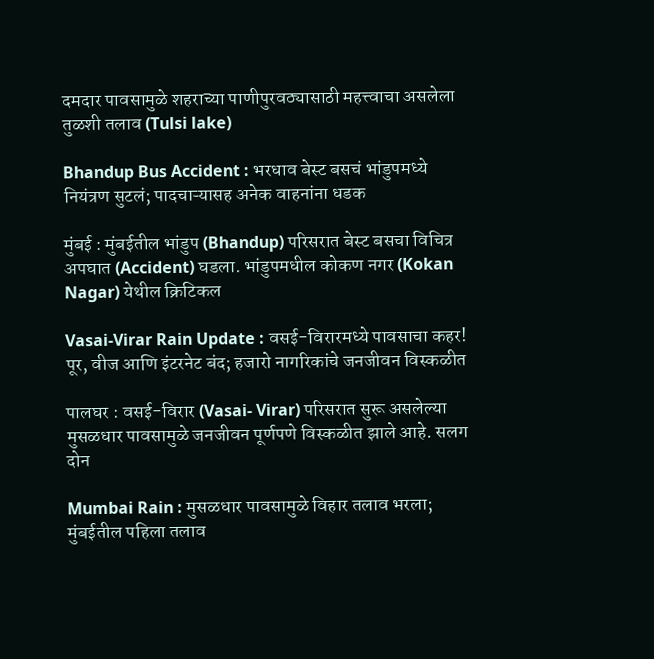दमदार पावसामुळे शहराच्या पाणीपुरवठ्यासाठी महत्त्वाचा असलेला तुळशी तलाव (Tulsi lake)

Bhandup Bus Accident : भरधाव बेस्ट बसचं भांडुपमध्ये नियंत्रण सुटलं; पादचाऱ्यासह अनेक वाहनांना धडक

मुंबई : मुंबईतील भांडुप (Bhandup) परिसरात बेस्ट बसचा विचित्र अपघात (Accident) घडला. भांडुपमधील कोकण नगर (Kokan Nagar) येथील क्रिटिकल

Vasai-Virar Rain Update : वसई-विरारमध्ये पावसाचा कहर! पूर, वीज आणि इंटरनेट बंद; हजारो नागरिकांचे जनजीवन विस्कळीत

पालघर : वसई-विरार (Vasai- Virar) परिसरात सुरू असलेल्या मुसळधार पावसामुळे जनजीवन पूर्णपणे विस्कळीत झाले आहे. सलग दोन

Mumbai Rain : मुसळधार पावसामुळे विहार तलाव भरला; मुंबईतील पहिला तलाव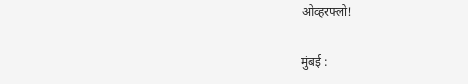ओव्हरफ्लो!

मुंबई :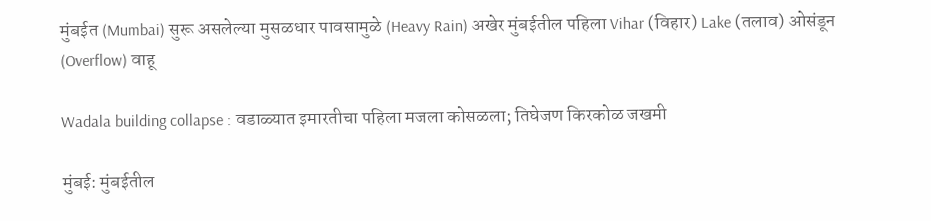मुंबईत (Mumbai) सुरू असलेल्या मुसळधार पावसामुळे (Heavy Rain) अखेर मुंबईतील पहिला Vihar (विहार) Lake (तलाव) ओसंडून (Overflow) वाहू

Wadala building collapse : वडाळ्यात इमारतीचा पहिला मजला कोसळला; तिघेजण किरकोळ जखमी

मुंबई: मुंबईतील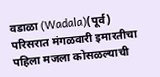वडाळा (Wadala)(पूर्व) परिसरात मंगळवारी इमारतीचा पहिला मजला कोसळल्याची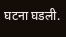घटना घडली.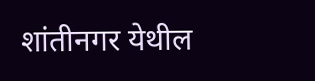शांतीनगर येथील